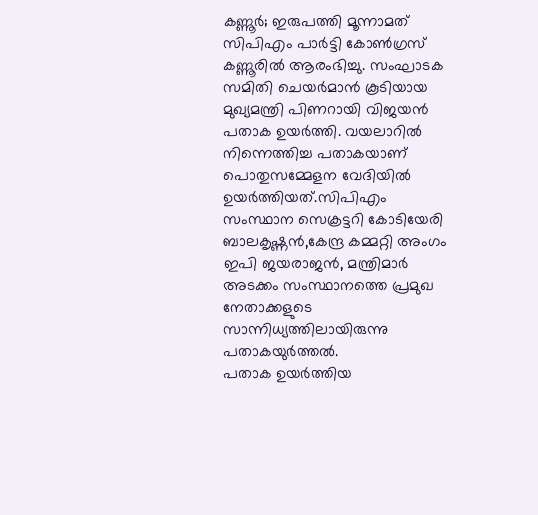കണ്ണൂർ; ഇരുപത്തി മൂന്നാമത് സിപിഎം പാർട്ടി കോൺഗ്രസ് കണ്ണൂരിൽ ആരംഭിച്ചു. സംഘാടക സമിതി ചെയർമാൻ കൂടിയായ മുഖ്യമന്ത്രി പിണറായി വിജയൻ പതാക ഉയർത്തി. വയലാറിൽ നിന്നെത്തിച്ച പതാകയാണ് പൊതുസമ്മേളന വേദിയിൽ ഉയർത്തിയത്.സിപിഎം സംസ്ഥാന സെക്രട്ടറി കോടിയേരി ബാലകൃഷ്ണൻ,കേന്ദ്ര കമ്മറ്റി അംഗം ഇപി ജയരാജൻ, മന്ത്രിമാർ അടക്കം സംസ്ഥാനത്തെ പ്രമുഖ നേതാക്കളുടെ സാന്നിധ്യത്തിലായിരുന്നു പതാകയുർത്തൽ.
പതാക ഉയർത്തിയ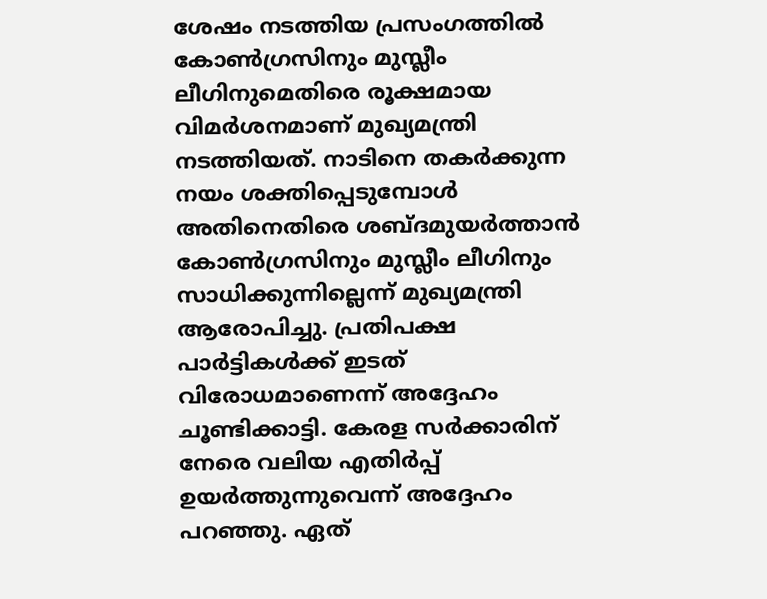ശേഷം നടത്തിയ പ്രസംഗത്തിൽ കോൺഗ്രസിനും മുസ്ലീം ലീഗിനുമെതിരെ രൂക്ഷമായ വിമർശനമാണ് മുഖ്യമന്ത്രി നടത്തിയത്. നാടിനെ തകർക്കുന്ന നയം ശക്തിപ്പെടുമ്പോൾ അതിനെതിരെ ശബ്ദമുയർത്താൻ കോൺഗ്രസിനും മുസ്ലീം ലീഗിനും സാധിക്കുന്നില്ലെന്ന് മുഖ്യമന്ത്രി ആരോപിച്ചു. പ്രതിപക്ഷ പാർട്ടികൾക്ക് ഇടത് വിരോധമാണെന്ന് അദ്ദേഹം ചൂണ്ടിക്കാട്ടി. കേരള സർക്കാരിന് നേരെ വലിയ എതിർപ്പ് ഉയർത്തുന്നുവെന്ന് അദ്ദേഹം പറഞ്ഞു. ഏത്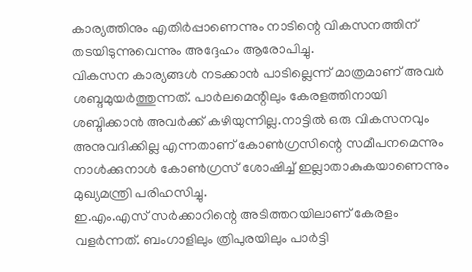കാര്യത്തിനും എതിർപ്പാണെന്നും നാടിന്റെ വികസനത്തിന് തടയിടുന്നുവെന്നും അദ്ദേഹം ആരോപിച്ചു.
വികസന കാര്യങ്ങൾ നടക്കാൻ പാടില്ലെന്ന് മാത്രമാണ് അവർ ശബ്ദമുയർത്തുന്നത്. പാർലമെന്റിലും കേരളത്തിനായി ശബ്ദിക്കാൻ അവർക്ക് കഴിയുന്നില്ല.നാട്ടിൽ ഒരു വികസനവും അനുവദിക്കില്ല എന്നതാണ് കോൺഗ്രസിന്റെ സമീപനമെന്നും നാൾക്കുനാൾ കോൺഗ്രസ് ശോഷിച്ച് ഇല്ലാതാകുകയാണെന്നും മുഖ്യമന്ത്രി പരിഹസിച്ചു.
ഇ.എം.എസ് സർക്കാറിന്റെ അടിത്തറയിലാണ് കേരളം വളർന്നത്. ബംഗാളിലും ത്രിപുരയിലും പാർട്ടി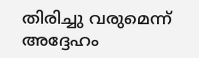തിരിച്ചു വരുമെന്ന് അദ്ദേഹം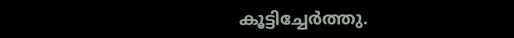കൂട്ടിച്ചേർത്തു.